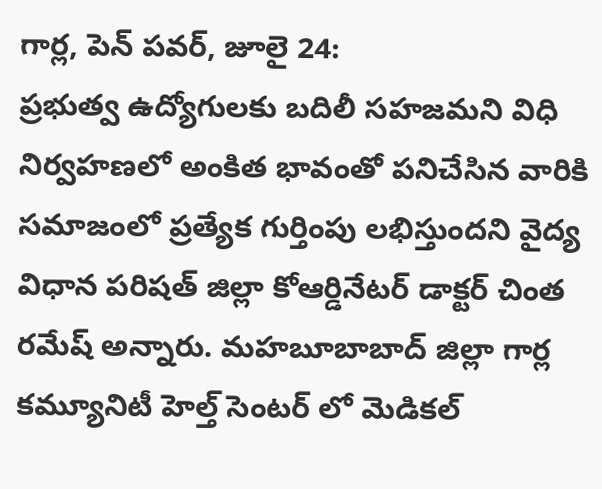గార్ల, పెన్ పవర్, జూలై 24:
ప్రభుత్వ ఉద్యోగులకు బదిలీ సహజమని విధి నిర్వహణలో అంకిత భావంతో పనిచేసిన వారికి సమాజంలో ప్రత్యేక గుర్తింపు లభిస్తుందని వైద్య విధాన పరిషత్ జిల్లా కోఆర్డినేటర్ డాక్టర్ చింత రమేష్ అన్నారు. మహబూబాబాద్ జిల్లా గార్ల కమ్యూనిటీ హెల్త్ సెంటర్ లో మెడికల్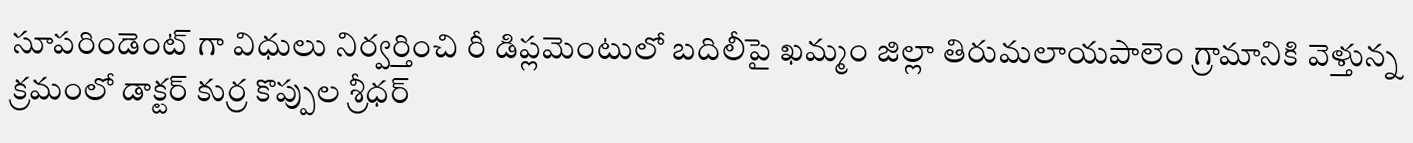సూపరిండెంట్ గా విధులు నిర్వర్తించి రీ డిప్లమెంటులో బదిలీపై ఖమ్మం జిల్లా తిరుమలాయపాలెం గ్రామానికి వెళ్తున్న క్రమంలో డాక్టర్ కుర్ర కొప్పుల శ్రీధర్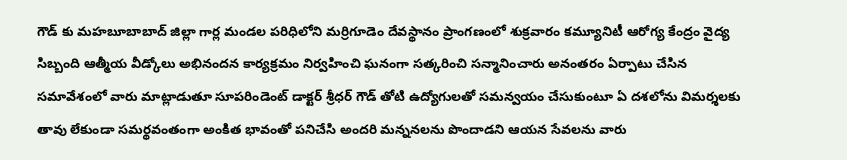గౌడ్ కు మహబూబాబాద్ జిల్లా గార్ల మండల పరిధిలోని మర్రిగూడెం దేవస్థానం ప్రాంగణంలో శుక్రవారం కమ్యూనిటీ ఆరోగ్య కేంద్రం వైద్య సిబ్బంది ఆత్మీయ వీడ్కోలు అభినందన కార్యక్రమం నిర్వహించి ఘనంగా సత్కరించి సన్మానించారు అనంతరం ఏర్పాటు చేసిన సమావేశంలో వారు మాట్లాడుతూ సూపరిండెంట్ డాక్టర్ శ్రీధర్ గౌడ్ తోటి ఉద్యోగులతో సమన్వయం చేసుకుంటూ ఏ దశలోను విమర్శలకు తావు లేకుండా సమర్థవంతంగా అంకిత భావంతో పనిచేసి అందరి మన్ననలను పొందాడని ఆయన సేవలను వారు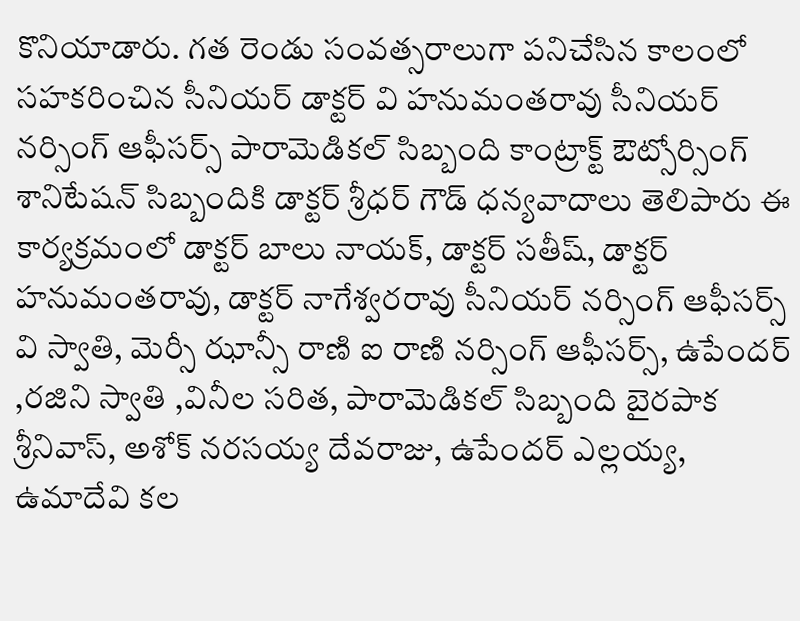కొనియాడారు. గత రెండు సంవత్సరాలుగా పనిచేసిన కాలంలో సహకరించిన సీనియర్ డాక్టర్ వి హనుమంతరావు సీనియర్ నర్సింగ్ ఆఫీసర్స్ పారామెడికల్ సిబ్బంది కాంట్రాక్ట్ ఔట్సోర్సింగ్ శానిటేషన్ సిబ్బందికి డాక్టర్ శ్రీధర్ గౌడ్ ధన్యవాదాలు తెలిపారు ఈ కార్యక్రమంలో డాక్టర్ బాలు నాయక్, డాక్టర్ సతీష్, డాక్టర్ హనుమంతరావు, డాక్టర్ నాగేశ్వరరావు సీనియర్ నర్సింగ్ ఆఫీసర్స్ వి స్వాతి, మెర్సీ ఝాన్సీ రాణి ఐ రాణి నర్సింగ్ ఆఫీసర్స్, ఉపేందర్ ,రజిని స్వాతి ,వినీల సరిత, పారామెడికల్ సిబ్బంది బైరపాక శ్రీనివాస్, అశోక్ నరసయ్య దేవరాజు, ఉపేందర్ ఎల్లయ్య, ఉమాదేవి కల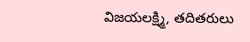విజయలక్ష్మి, తదితరులు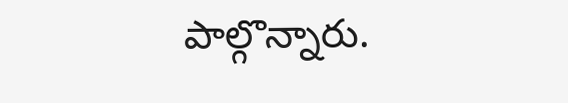పాల్గొన్నారు.